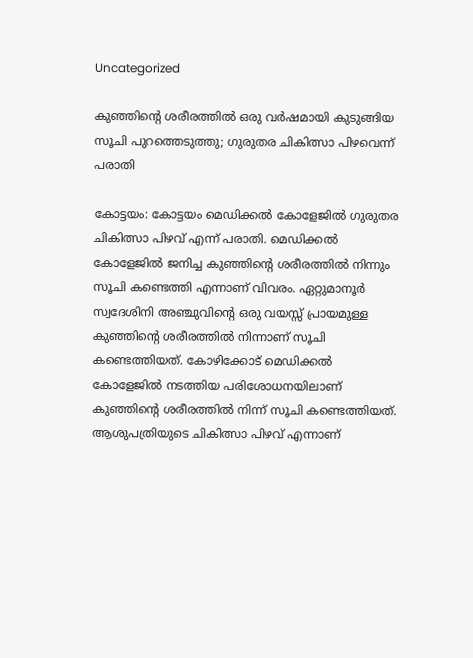Uncategorized

കുഞ്ഞിന്റെ ശരീരത്തില്‍ ഒരു വര്‍ഷമായി കുടുങ്ങിയ സൂചി പുറത്തെടുത്തു; ഗുരുതര ചികിത്സാ പിഴവെന്ന് പരാതി

കോട്ടയം: കോട്ടയം മെഡിക്കല്‍ കോളേജില്‍ ഗുരുതര ചികിത്സാ പിഴവ് എന്ന് പരാതി. മെഡിക്കല്‍ കോളേജില്‍ ജനിച്ച കുഞ്ഞിന്റെ ശരീരത്തില്‍ നിന്നും സൂചി കണ്ടെത്തി എന്നാണ് വിവരം. ഏറ്റുമാനൂര്‍ സ്വദേശിനി അഞ്ചുവിന്റെ ഒരു വയസ്സ് പ്രായമുള്ള കുഞ്ഞിന്റെ ശരീരത്തില്‍ നിന്നാണ് സൂചി കണ്ടെത്തിയത്. കോഴിക്കോട് മെഡിക്കല്‍ കോളേജില്‍ നടത്തിയ പരിശോധനയിലാണ് കുഞ്ഞിന്റെ ശരീരത്തില്‍ നിന്ന് സൂചി കണ്ടെത്തിയത്. ആശുപത്രിയുടെ ചികിത്സാ പിഴവ് എന്നാണ്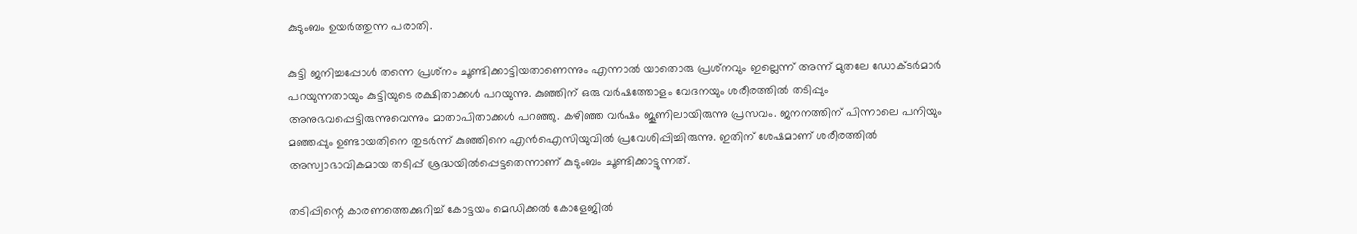കുടുംബം ഉയര്‍ത്തുന്ന പരാതി.

കുട്ടി ജനിച്ചപ്പോള്‍ തന്നെ പ്രശ്‌നം ചൂണ്ടിക്കാട്ടിയതാണെന്നും എന്നാല്‍ യാതൊരു പ്രശ്‌നവും ഇല്ലെന്ന് അന്ന് മുതലേ ഡോക്ടര്‍മാര്‍ പറയുന്നതായും കുട്ടിയുടെ രക്ഷിതാക്കള്‍ പറയുന്നു. കുഞ്ഞിന് ഒരു വര്‍ഷത്തോളം വേദനയും ശരീരത്തില്‍ തടിപ്പും അനുഭവപ്പെട്ടിരുന്നുവെന്നും മാതാപിതാക്കള്‍ പറഞ്ഞു. കഴിഞ്ഞ വര്‍ഷം ജൂണിലായിരുന്നു പ്രസവം. ജനനത്തിന് പിന്നാലെ പനിയും മഞ്ഞപ്പും ഉണ്ടായതിനെ തുടര്‍ന്ന് കുഞ്ഞിനെ എന്‍ഐസിയുവില്‍ പ്രവേശിപ്പിച്ചിരുന്നു. ഇതിന് ശേഷമാണ് ശരീരത്തില്‍ അസ്വാഭാവികമായ തടിപ്പ് ശ്രദ്ധയില്‍പ്പെട്ടതെന്നാണ് കുടുംബം ചൂണ്ടിക്കാട്ടുന്നത്.

തടിപ്പിന്റെ കാരണത്തെക്കുറിച്ച് കോട്ടയം മെഡിക്കല്‍ കോളേജില്‍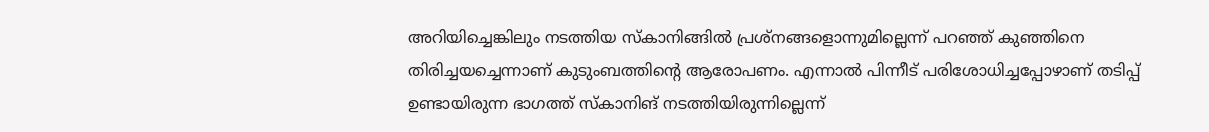അറിയിച്ചെങ്കിലും നടത്തിയ സ്‌കാനിങ്ങില്‍ പ്രശ്‌നങ്ങളൊന്നുമില്ലെന്ന് പറഞ്ഞ് കുഞ്ഞിനെ തിരിച്ചയച്ചെന്നാണ് കുടുംബത്തിന്റെ ആരോപണം. എന്നാല്‍ പിന്നീട് പരിശോധിച്ചപ്പോഴാണ് തടിപ്പ് ഉണ്ടായിരുന്ന ഭാഗത്ത് സ്‌കാനിങ് നടത്തിയിരുന്നില്ലെന്ന്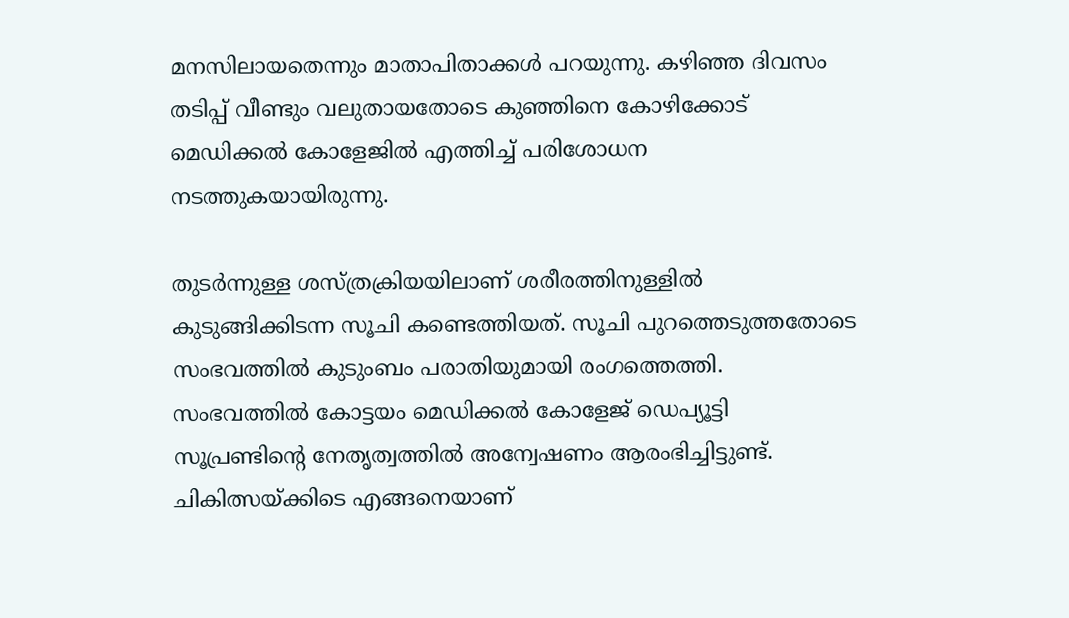മനസിലായതെന്നും മാതാപിതാക്കള്‍ പറയുന്നു. കഴിഞ്ഞ ദിവസം തടിപ്പ് വീണ്ടും വലുതായതോടെ കുഞ്ഞിനെ കോഴിക്കോട് മെഡിക്കല്‍ കോളേജില്‍ എത്തിച്ച് പരിശോധന നടത്തുകയായിരുന്നു.

തുടര്‍ന്നുള്ള ശസ്ത്രക്രിയയിലാണ് ശരീരത്തിനുള്ളില്‍ കുടുങ്ങിക്കിടന്ന സൂചി കണ്ടെത്തിയത്. സൂചി പുറത്തെടുത്തതോടെ സംഭവത്തില്‍ കുടുംബം പരാതിയുമായി രംഗത്തെത്തി. സംഭവത്തില്‍ കോട്ടയം മെഡിക്കല്‍ കോളേജ് ഡെപ്യൂട്ടി സൂപ്രണ്ടിന്റെ നേതൃത്വത്തില്‍ അന്വേഷണം ആരംഭിച്ചിട്ടുണ്ട്. ചികിത്സയ്ക്കിടെ എങ്ങനെയാണ്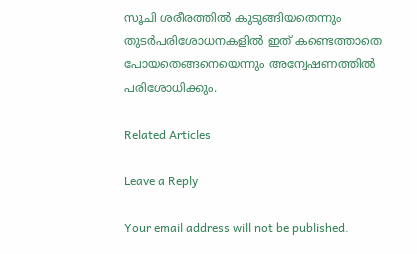സൂചി ശരീരത്തില്‍ കുടുങ്ങിയതെന്നും തുടര്‍പരിശോധനകളില്‍ ഇത് കണ്ടെത്താതെ പോയതെങ്ങനെയെന്നും അന്വേഷണത്തില്‍ പരിശോധിക്കും.

Related Articles

Leave a Reply

Your email address will not be published.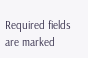Required fields are marked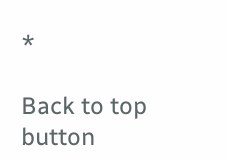*

Back to top button